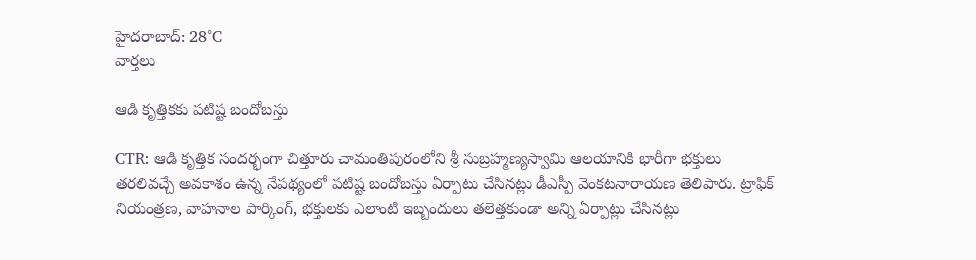హైదరాబాద్: 28°C
వార్తలు

ఆడి కృత్తికకు పటిష్ట బందోబస్తు

CTR: ఆడి కృత్తిక సందర్భంగా చిత్తూరు చామంతిపురంలోని శ్రీ సుబ్రహ్మణ్యస్వామి ఆలయానికి భారీగా భక్తులు తరలివచ్చే అవకాశం ఉన్న నేపథ్యంలో పటిష్ట బందోబస్తు ఏర్పాటు చేసినట్లు డీఎస్పీ వెంకటనారాయణ తెలిపారు. ట్రాఫిక్ నియంత్రణ, వాహనాల పార్కింగ్, భక్తులకు ఎలాంటి ఇబ్బందులు తలెత్తకుండా అన్ని ఏర్పాట్లు చేసినట్లు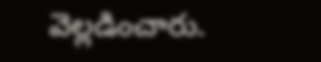వెల్లడించారు.